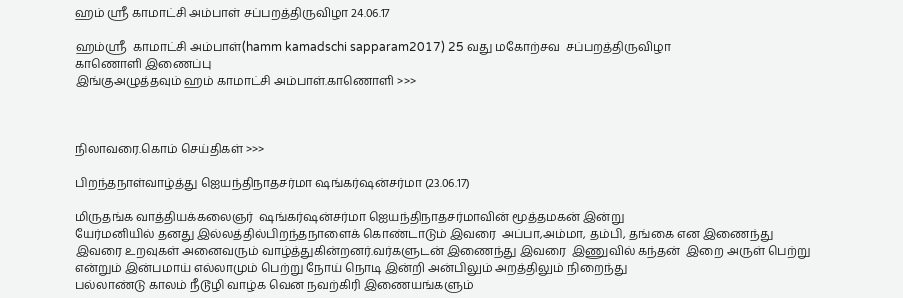ஹம் ஸ்ரீ காமாட்சி அம்பாள் சப்பறத்திருவிழா 24.06.17

ஹம்ஸ்ரீ  காமாட்சி அம்பாள்(hamm kamadschi sapparam2017) 25 வது மகோற்சவ  சப்பறத்திருவிழா
காணொளி இணைப்பு
இங்குஅழுத்தவும் ஹம் காமாட்சி அம்பாள்.காணொளி >>>



நிலாவரை.கொம் செய்திகள் >>>

பிறந்தநாள்வாழ்த்து ஐெயந்திநாதசர்மா ஷங்கர்ஷன்சர்மா (23.06.17)

மிருதங்க வாத்தியக்கலைஞர்  ஷங்கர்ஷன்சர்மா ஐெயந்திநாதசர்மாவின் மூத்தமகன் இன்று
யேர்மனியில் தனது இல்லத்தில்பிறந்தநாளைக் கொண்டாடும் இவரை  அப்பா,அம்மா, தம்பி, தங்கை என இணைந்து
இவரை உறவுகள் அனைவரும் வாழ்த்துகின்றனர்.வர்களுடன் இணைந்து இவரை  இணுவில் கந்தன்  இறை அருள் பெற்று
என்றும் இன்பமாய் எல்லாமும் பெற்று நோய் நொடி இன்றி அன்பிலும் அறத்திலும் நிறைந்து
பல்லாண்டு காலம் நீடூழி வாழ்க வென நவற்கிரி இணையங்களும்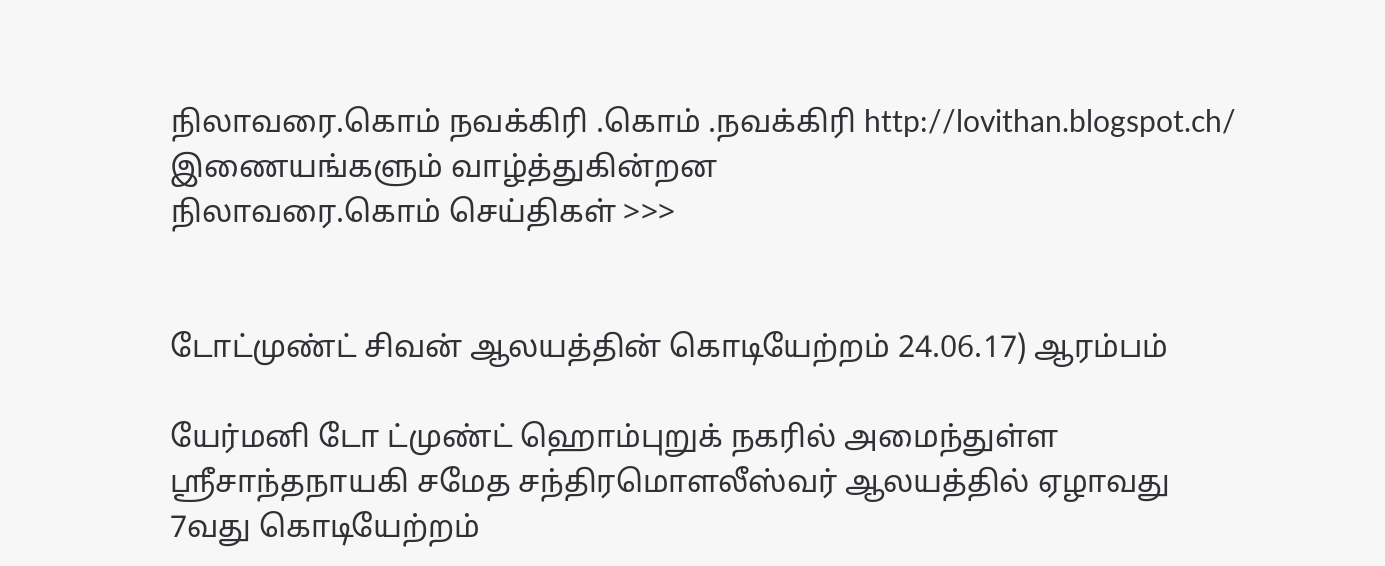நிலாவரை.கொம் நவக்கிரி .கொம் .நவக்கிரி http://lovithan.blogspot.ch/ இணையங்களும் வாழ்த்துகின்றன
நிலாவரை.கொம் செய்திகள் >>>


டோட்முண்ட் சிவன் ஆலயத்தின் கொடியேற்றம் 24.06.17) ஆரம்பம்

யேர்மனி டோ ட்முண்ட் ஹொம்புறுக் நகரில் அமைந்துள்ள ஸ்ரீசாந்தநாயகி சமேத சந்திரமொளலீஸ்வர் ஆலயத்தில் ஏழாவது  7வது கொடியேற்றம்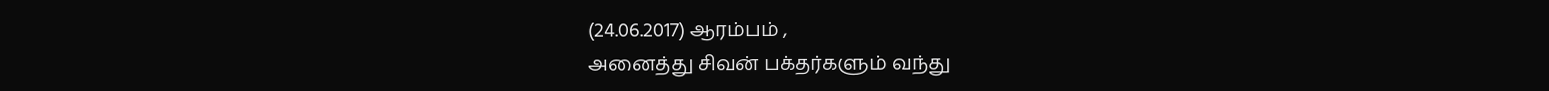(24.06.2017) ஆரம்பம் ,
அனைத்து சிவன் பக்தர்களும் வந்து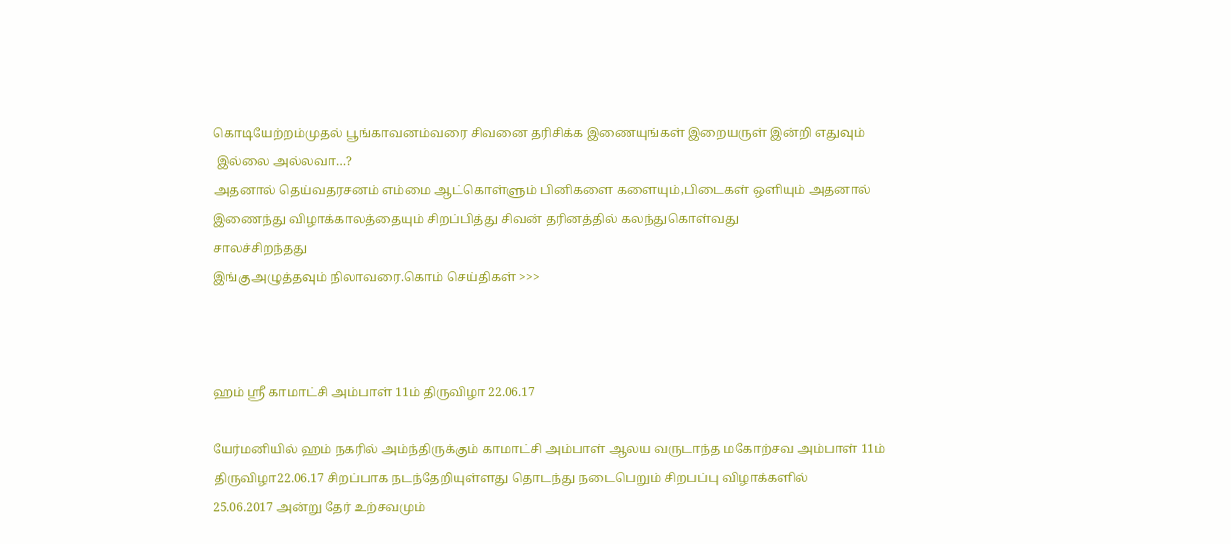கொடியேற்றம்முதல் பூங்காவனம்வரை சிவனை தரிசிக்க இணையுங்கள் இறையருள் இன்றி எதுவும்
 இல்லை அல்லவா…?
அதனால் தெய்வதரசனம் எம்மை ஆட்கொள்ளும் பினிகளை களையும்,பிடைகள் ஒளியும் அதனால் இணைந்து விழாக்காலத்தையும் சிறப்பித்து சிவன் தரினத்தில் கலந்துகொள்வது
சாலச்சிறந்தது
இங்குஅழுத்தவும் நிலாவரை.கொம் செய்திகள் >>>



ஹம் ஸ்ரீ காமாட்சி அம்பாள் 11ம் திருவிழா 22.06.17

யேர்மனியில் ஹம் நகரில் அம்ந்திருக்கும் காமாட்சி அம்பாள் ஆலய வருடாந்த மகோற்சவ அம்பாள் 11ம் திருவிழா22.06.17 சிறப்பாக நடந்தேறியுள்ளது தொடந்து நடைபெறும் சிறபப்பு விழாக்களில்
25.06.2017 அன்று தேர் உற்சவமும்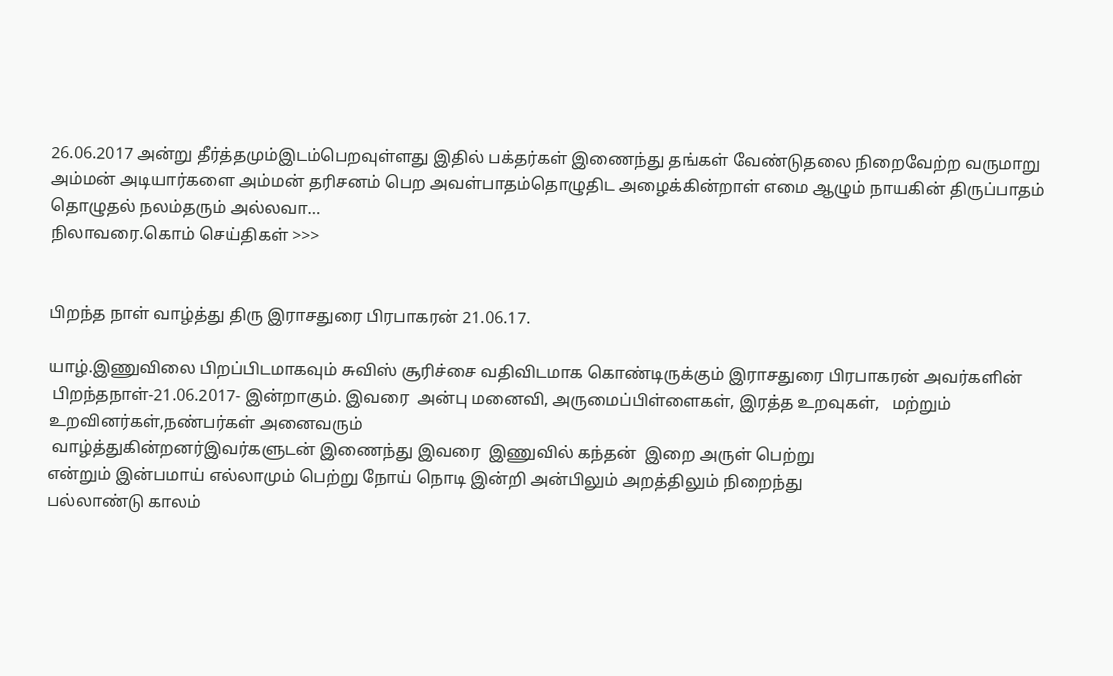26.06.2017 அன்று தீர்த்தமும்இடம்பெறவுள்ளது இதில் பக்தர்கள் இணைந்து தங்கள் வேண்டுதலை நிறைவேற்ற வருமாறு அம்மன் அடியார்களை அம்மன் தரிசனம் பெற அவள்பாதம்தொழுதிட அழைக்கின்றாள் எமை ஆழும் நாயகின் திருப்பாதம் தொழுதல் நலம்தரும் அல்லவா…
நிலாவரை.கொம் செய்திகள் >>>


பிறந்த நாள் வாழ்த்து திரு இராசதுரை பிரபாகரன் 21.06.17.

யாழ்.இணுவிலை பிறப்பிடமாகவும் சுவிஸ் சூரிச்சை வதிவிடமாக கொண்டிருக்கும் இராசதுரை பிரபாகரன் அவர்களின்
 பிறந்தநாள்-21.06.2017- இன்றாகும். இவரை  அன்பு மனைவி, அருமைப்பிள்ளைகள், இரத்த உறவுகள்,   மற்றும் உறவினர்கள்,நண்பர்கள் அனைவரும்
 வாழ்த்துகின்றனர்இவர்களுடன் இணைந்து இவரை  இணுவில் கந்தன்  இறை அருள் பெற்று
என்றும் இன்பமாய் எல்லாமும் பெற்று நோய் நொடி இன்றி அன்பிலும் அறத்திலும் நிறைந்து
பல்லாண்டு காலம்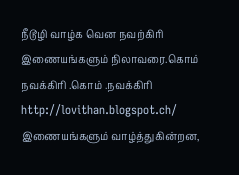நீடூழி வாழ்க வென நவற்கிரி இணையங்களும் நிலாவரை.கொம் நவக்கிரி .கொம் .நவக்கிரி http://lovithan.blogspot.ch/ இணையங்களும் வாழ்த்துகின்றன,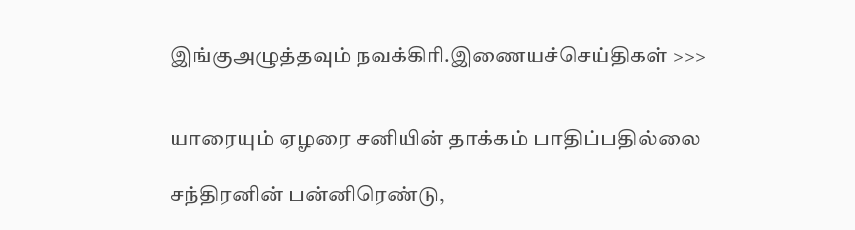இங்குஅழுத்தவும் நவக்கிரி.இணையச்செய்திகள் >>>


யாரையும் ஏழரை சனியின் தாக்கம் பாதிப்பதில்லை

சந்திரனின் பன்னிரெண்டு,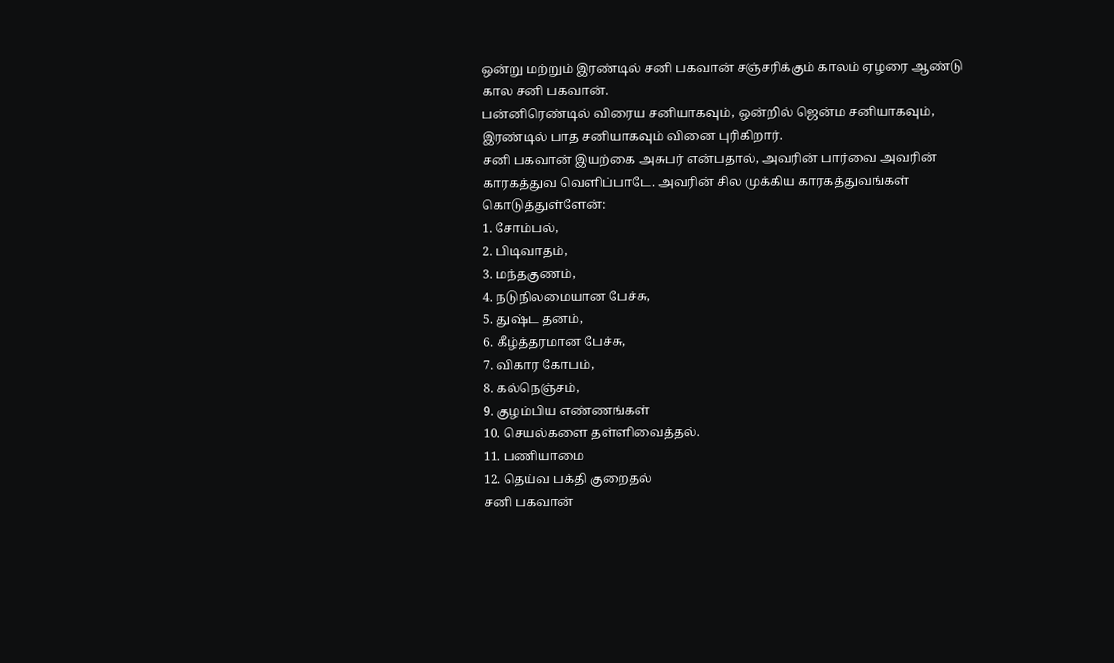ஒன்று மற்றும் இரண்டில் சனி பகவான் சஞ்சரிக்கும் காலம் ஏழரை ஆண்டு கால சனி பகவான்.
பன்னிரெண்டில் விரைய சனியாகவும், ஒன்றில் ஜென்ம சனியாகவும், இரண்டில் பாத சனியாகவும் வினை புரிகிறார்.
சனி பகவான் இயற்கை அசுபர் என்பதால், அவரின் பார்வை அவரின் காரகத்துவ வெளிப்பாடே. அவரின் சில முக்கிய காரகத்துவங்கள் கொடுத்துள்ளேன்:
1. சோம்பல்,
2. பிடிவாதம்,
3. மந்தகுணம்,
4. நடுநிலமையான பேச்சு,
5. துஷ்ட தனம்,
6. கீழ்த்தரமான பேச்சு,
7. விகார கோபம்,
8. கல்நெஞ்சம்,
9. குழம்பிய எண்ணங்கள்
10. செயல்களை தள்ளிவைத்தல்.
11. பணியாமை
12. தெய்வ பக்தி குறைதல்
சனி பகவான்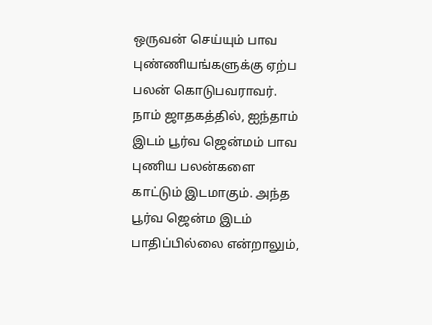ஒருவன் செய்யும் பாவ புண்ணியங்களுக்கு ஏற்ப பலன் கொடுபவராவர். நாம் ஜாதகத்தில், ஐந்தாம் இடம் பூர்வ ஜென்மம் பாவ புணிய பலன்களை காட்டும் இடமாகும். அந்த பூர்வ ஜென்ம இடம் பாதிப்பில்லை என்றாலும்,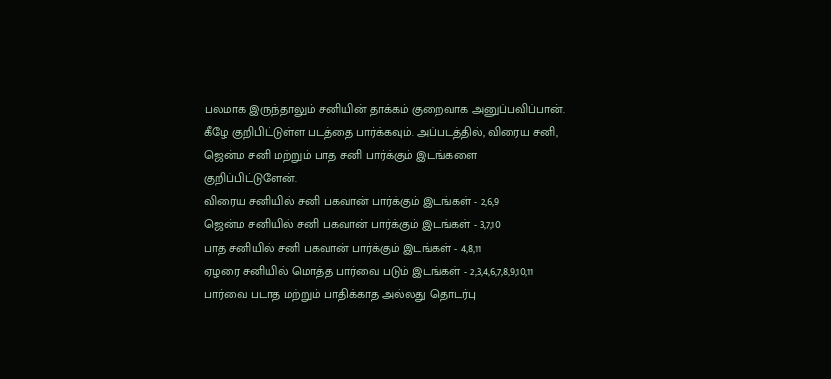பலமாக இருந்தாலும் சனியின் தாக்கம் குறைவாக அனுப்பவிப்பான். கீழே குறிபிட்டுள்ள படத்தை பார்க்கவும். அப்படத்தில், விரைய சனி, ஜென்ம சனி மற்றும் பாத சனி பார்க்கும் இடங்களை குறிப்பிட்டுளேன்.
விரைய சனியில் சனி பகவான் பார்க்கும் இடங்கள் - 2,6,9
ஜென்ம சனியில் சனி பகவான் பார்க்கும் இடங்கள் - 3,7,10
பாத சனியில் சனி பகவான் பார்க்கும் இடங்கள் - 4,8,11
ஏழரை சனியில் மொத்த பார்வை படும் இடங்கள் - 2,3,4,6,7,8,9,10,11
பார்வை படாத மற்றும் பாதிக்காத அல்லது தொடர்பு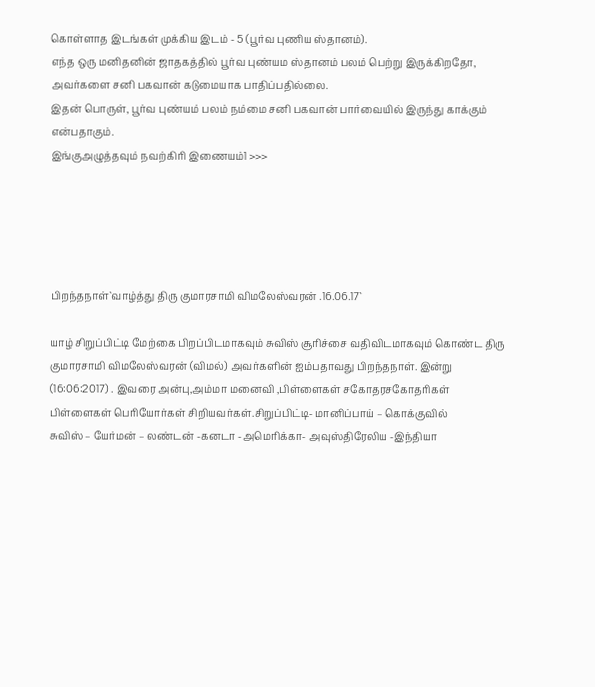கொள்ளாத இடங்கள் முக்கிய இடம் - 5 (பூர்வ புணிய ஸ்தானம்).
எந்த ஒரு மனிதனின் ஜாதகத்தில் பூர்வ புண்யம ஸ்தானம் பலம் பெற்று இருக்கிறதோ, அவர்களை சனி பகவான் கடுமையாக பாதிப்பதில்லை.
இதன் பொருள், பூர்வ புண்யம் பலம் நம்மை சனி பகவான் பார்வையில் இருந்து காக்கும் என்பதாகும்.
இங்குஅழுத்தவும் நவற்கிரி இணையம்1 >>>





பிறந்தநாள்`வாழ்த்து திரு குமாரசாமி விமலேஸ்வரன் .16.06.17`

யாழ் சிறுப்பிட்டி மேற்கை பிறப்பிடமாகவும் சுவிஸ் சூரிச்சை வதிவிடமாகவும் கொண்ட திரு குமாரசாமி விமலேஸ்வரன் (விமல்) அவர்களின் ஐம்பதாவது பிறந்தநாள். இன்று (16:06:2017) . இவரை அன்பு,அம்மா மனைவி ,பிள்ளைகள் சகோதரசகோதரிகள் பிள்ளைகள் பெரியோர்கள் சிறியவர்கள்.சிறுப்பிட்டி- மானிப்பாய் – கொக்குவில்
சுவிஸ் – யேர்மன் – லண்டன் -கனடா -அமெரிக்கா- அவுஸ்திரேலிய -இந்தியா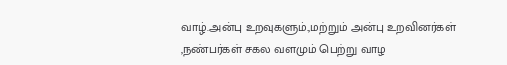வாழ்.அன்பு உறவுகளும்.,மற்றும் அன்பு உறவினர்கள் ,நண்பர்கள் சகல வளமும் பெற்று வாழ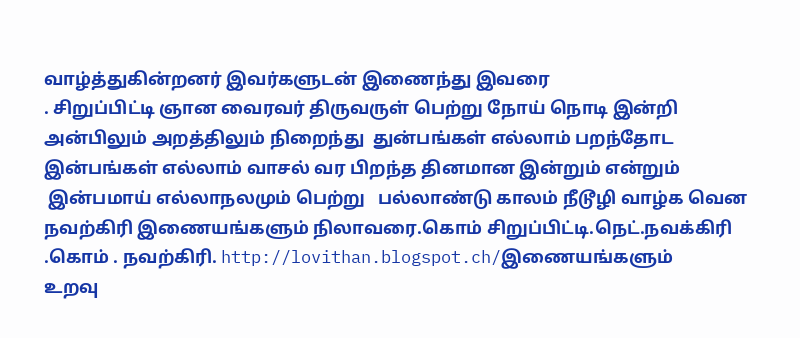வாழ்த்துகின்றனர் இவர்களுடன் இணைந்து இவரை
. சிறுப்பிட்டி ஞான வைரவர் திருவருள் பெற்று நோய் நொடி இன்றி அன்பிலும் அறத்திலும் நிறைந்து  துன்பங்கள் எல்லாம் பறந்தோட இன்பங்கள் எல்லாம் வாசல் வர பிறந்த தினமான இன்றும் என்றும்
 இன்பமாய் எல்லாநலமும் பெற்று   பல்லாண்டு காலம் நீடூழி வாழ்க வென நவற்கிரி இணையங்களும் நிலாவரை.கொம் சிறுப்பிட்டி.நெட்.நவக்கிரி .கொம் . நவற்கிரி. http://lovithan.blogspot.ch/இணையங்களும்
உறவு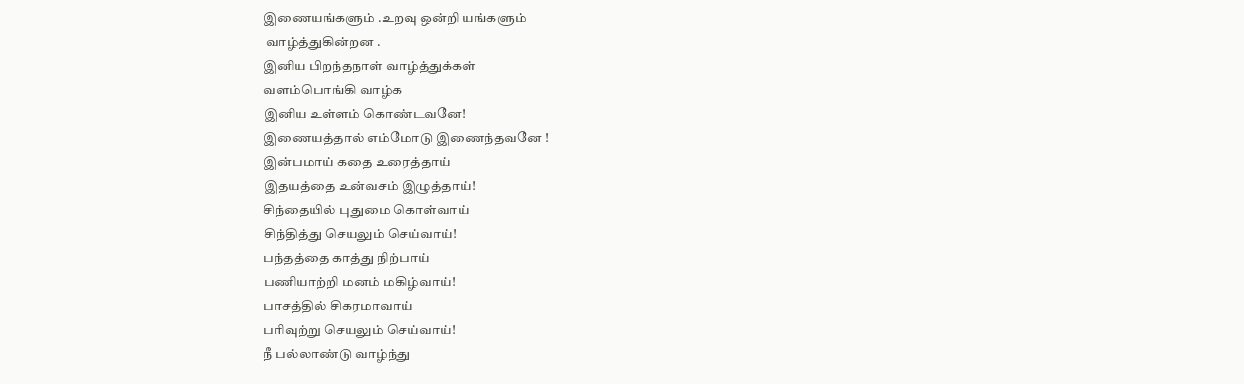இணையங்களும் .உறவு ஒன்றி யங்களும்
 வாழ்த்துகின்றன .
இனிய பிறந்தநாள் வாழ்த்துக்கள்
வளம்பொங்கி வாழ்க
இனிய உள்ளம் கொண்டவனே!
இணையத்தால் எம்மோடு இணைந்தவனே !
இன்பமாய் கதை உரைத்தாய்
இதயத்தை உன்வசம் இழுத்தாய்!
சிந்தையில் புதுமை கொள்வாய்
சிந்தித்து செயலும் செய்வாய்!
பந்தத்தை காத்து நிற்பாய்
பணியாற்றி மனம் மகிழ்வாய்!
பாசத்தில் சிகரமாவாய்
பரிவுற்று செயலும் செய்வாய்!
நீ பல்லாண்டு வாழ்ந்து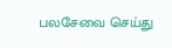பலசேவை செய்து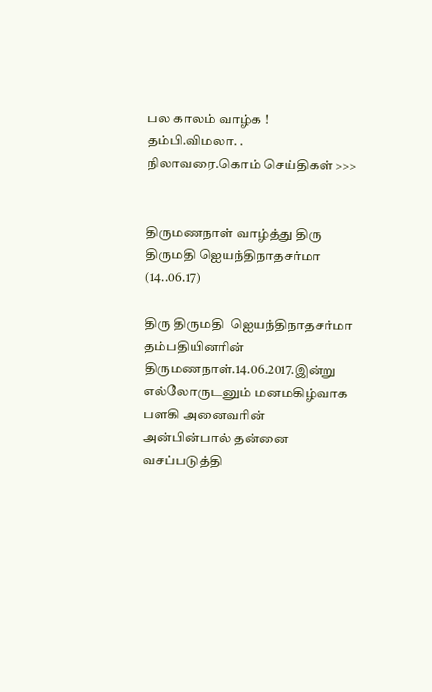பல காலம் வாழ்க !
தம்பி.விமலா. .
நிலாவரை.கொம் செய்திகள் >>>


திருமணநாள் வாழ்த்து திரு திருமதி ஐெயந்திநாதசர்மா (14..06.17)

திரு திருமதி  ஐெயந்திநாதசர்மா தம்பதியினரின்   திருமணநாள்.14.06.2017.இன்று
எல்லோருடனும் மனமகிழ்வாக பளகி அனைவரின் அன்பின்பால் தன்னை வசப்படுத்தி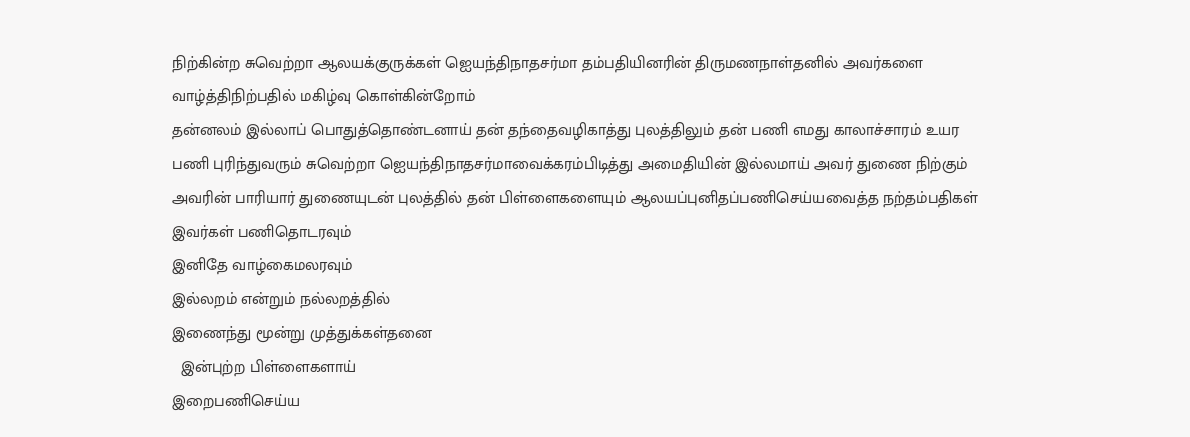நிற்கின்ற சுவெற்றா ஆலயக்குருக்கள் ஐெயந்திநாதசர்மா தம்பதியினரின் திருமணநாள்தனில் அவர்களை
வாழ்த்திநிற்பதில் மகிழ்வு கொள்கின்றோம்
தன்னலம் இல்லாப் பொதுத்தொண்டனாய் தன் தந்தைவழிகாத்து புலத்திலும் தன் பணி எமது காலாச்சாரம் உயர பணி புரிந்துவரும் சுவெற்றா ஐெயந்திநாதசர்‌மாவைக்கரம்பிடித்து அமைதியின் இல்லமாய் அவர் துணை நிற்கும் அவரின் பாரியார் துணையுடன் புலத்தில் தன் பிள்ளைகளையும் ஆலயப்புனிதப்பணிசெய்யவைத்த நற்தம்பதிகள்
இவர்கள் பணிதொடரவும்
இனிதே வாழ்கைமலரவும்
இல்லறம் என்றும் நல்லறத்தில்
இணைந்து மூன்று முத்துக்கள்தனை
  இன்புற்ற பிள்ளைகளாய்
இறைபணிசெய்ய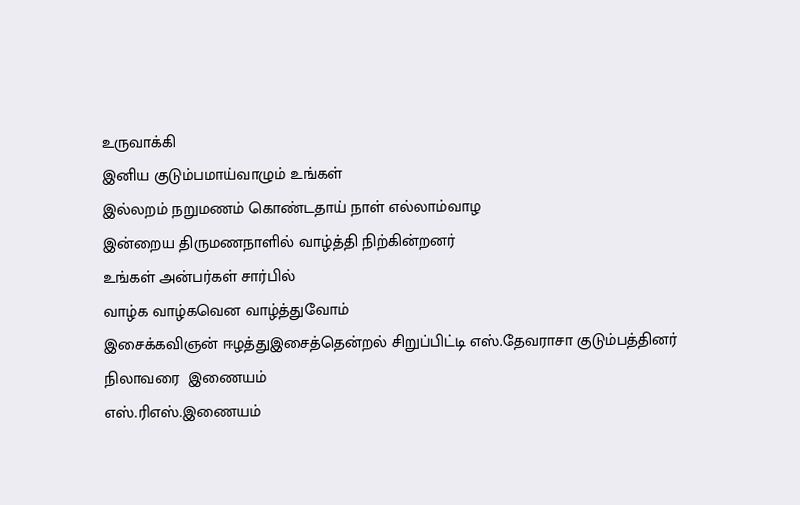உருவாக்கி
இனிய குடும்பமாய்வாழும் உங்கள்
இல்லறம் நறுமணம் கொண்டதாய் நாள் எல்லாம்வாழ
இன்றைய திருமணநாளில் வாழ்த்தி நிற்கின்றனர்
உங்கள் அன்பர்கள் சார்பில்
வாழ்க வாழ்கவென வாழ்த்துவோம்
இசைக்கவிஞன் ஈழத்துஇசைத்தென்றல் சிறுப்பிட்டி எஸ்.தேவராசா குடும்பத்தினர்
நிலாவரை  இணையம்
எஸ்.ரிஎஸ்.இணையம்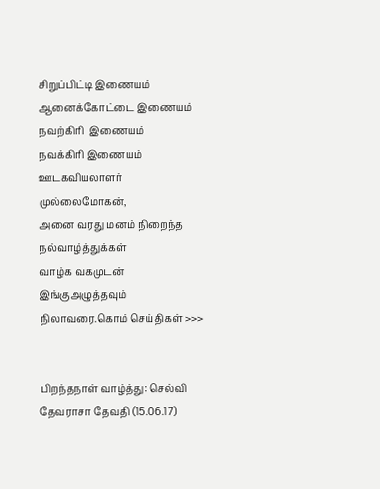சிறுப்பிட்டி இணையம்
ஆனைக்கோட்டை இணையம்
நவற்கிரி  இணையம்
நவக்கிரி இணையம்
ஊடகவியலாளர் முல்லைமோகன்,
அனை வரது மனம் நிறைந்த நல்வாழ்த்துக்கள்
வாழ்க வகமுடன்
இங்குஅழுத்தவும் நிலாவரை.கொம் செய்திகள் >>>


பிறந்தநாள் வாழ்த்து: செல்வி தேவராசா தேவதி (15.06.17)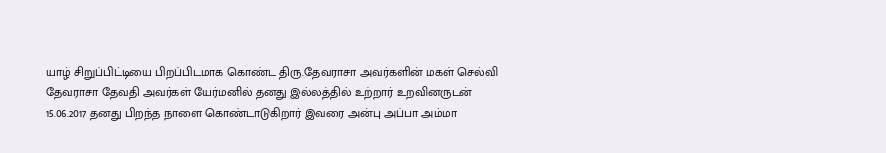யாழ் சிறுப்பிட்டியை பிறப்பிடமாக கொண்ட திரு.தேவராசா அவர்களின் மகள் செல்வி  தேவராசா தேவதி அவர்கள் யேர்மனில் தனது இல்லத்தில் உற்றார் உறவினருடன்
15.06.2017 தனது பிறந்த நாளை கொண்டாடுகிறார் இவரை அன்பு அப்பா அம்மா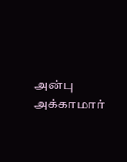அன்பு அக்காமார்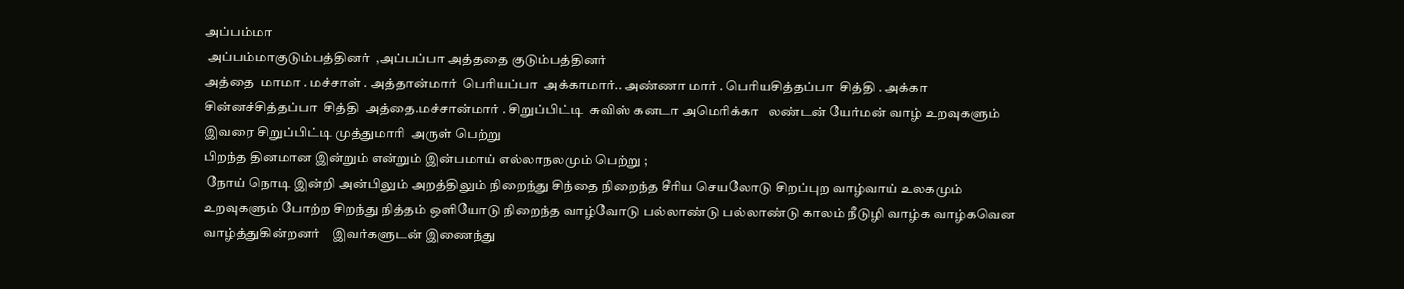அப்பம்மா
 அப்பம்மாகுடும்பத்தினர்  ,அப்பப்பா அத்ததை குடும்பத்தினர்
அத்தை  மாமா . மச்சாள் . அத்தான்மார்  பெரியப்பா  அக்காமார்.. அண்ணா மார் . பெரியசித்தப்பா  சித்தி . அக்கா  சின்னச்சித்தப்பா  சித்தி  அத்தை.மச்சான்மார் . சிறுப்பிட்டி  சுவிஸ் கனடா அமெரிக்கா   லண்டன் யேர்மன் வாழ் உறவுகளும்  இவரை சிறுப்பிட்டி முத்துமாரி  அருள் பெற்று
பிறந்த தினமான இன்றும் என்றும் இன்பமாய் எல்லாநலமும் பெற்று ;
 நோய் நொடி இன்றி அன்பிலும் அறத்திலும் நிறைந்து சிந்தை நிறைந்த சீரிய செயலோடு சிறப்புற வாழ்வாய் உலகமும் உறவுகளும் போற்ற சிறந்து நித்தம் ஒளியோடு நிறைந்த வாழ்வோடு பல்லாண்டு பல்லாண்டு காலம் நீடுழி வாழ்க வாழ்கவென வாழ்த்துகின்றனர்    இவர்களுடன் இணைந்து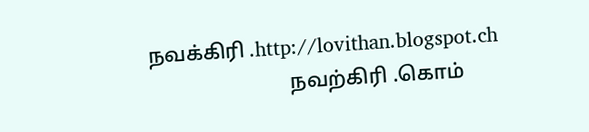நவக்கிரி .http://lovithan.blogspot.ch
                           நவற்கிரி .கொம்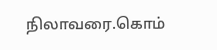நிலாவரை.கொம்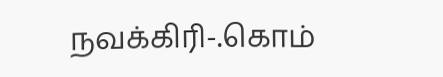நவக்கிரி-.கொம்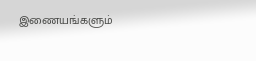இணையங்களும்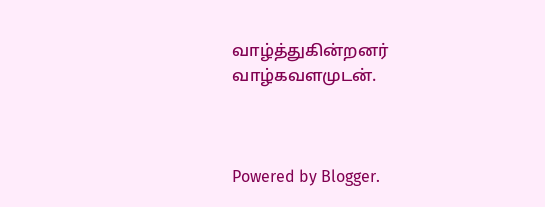வாழ்த்துகின்றனர்
வாழ்கவளமுடன்.



Powered by Blogger.